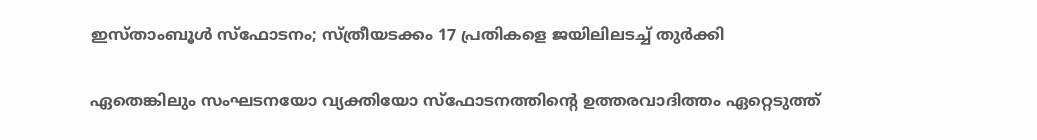ഇസ്താംബൂൾ സ്ഫോടനം; സ്ത്രീയടക്കം 17 പ്രതികളെ ജയിലിലടച്ച് തുർക്കി

ഏതെങ്കിലും സംഘടനയോ വ്യക്തിയോ സ്ഫോടനത്തിന്റെ ഉത്തരവാദിത്തം ഏറ്റെടുത്ത്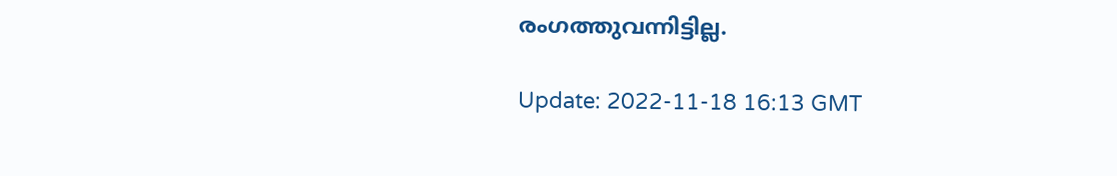രംഗത്തുവന്നിട്ടില്ല.

Update: 2022-11-18 16:13 GMT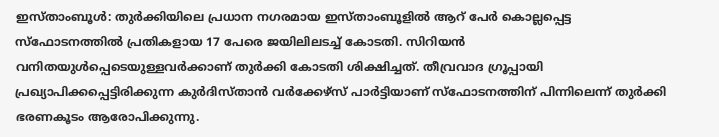ഇസ്താംബൂൾ: തുർക്കിയിലെ പ്രധാന നഗരമായ ഇസ്താംബൂളിൽ ആറ് പേർ കൊല്ലപ്പെട്ട സ്ഫോടനത്തിൽ പ്രതികളായ 17 പേരെ ജയിലിലടച്ച് കോടതി. സിറിയൻ വനിതയുൾപ്പെടെയുള്ളവർക്കാണ് തുർക്കി കോടതി ശിക്ഷിച്ചത്. തീവ്രവാദ ഗ്രൂപ്പായി പ്രഖ്യാപിക്കപ്പെട്ടിരിക്കുന്ന കുർദിസ്താൻ വർക്കേഴ്സ് പാർട്ടിയാണ് സ്ഫോടനത്തിന് പിന്നിലെന്ന് തുർക്കി ഭരണകൂടം ആരോപിക്കുന്നു.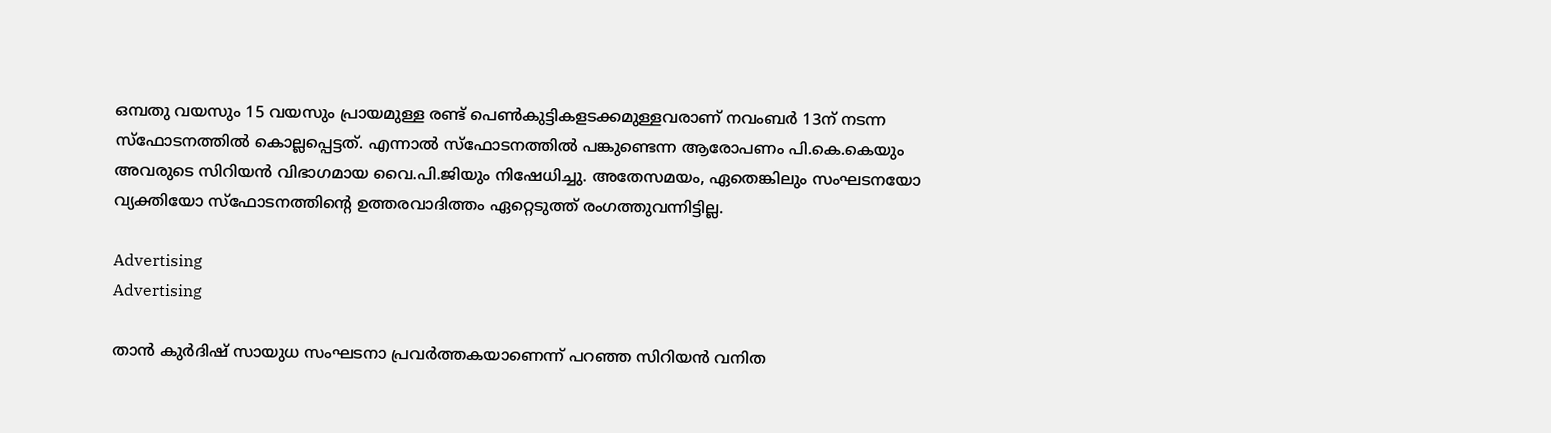ഒമ്പതു വയസും 15 വയസും പ്രായമുള്ള രണ്ട് പെൺകുട്ടികളടക്കമുള്ളവരാണ് നവംബർ 13ന് നടന്ന സ്ഫോടനത്തിൽ കൊല്ലപ്പെട്ടത്. എന്നാൽ സ്ഫോടനത്തിൽ പങ്കുണ്ടെന്ന ആരോപണം പി.കെ.കെയും അവരുടെ സിറിയൻ വിഭാഗമായ വൈ.പി.ജിയും നിഷേധിച്ചു. അതേസമയം, ഏതെങ്കിലും സംഘടനയോ വ്യക്തിയോ സ്ഫോടനത്തിന്റെ ഉത്തരവാദിത്തം ഏറ്റെടുത്ത് രംഗത്തുവന്നിട്ടില്ല.

Advertising
Advertising

താൻ കുർദിഷ് സായുധ സംഘടനാ പ്രവർത്തകയാണെന്ന് പറഞ്ഞ സിറിയൻ വനിത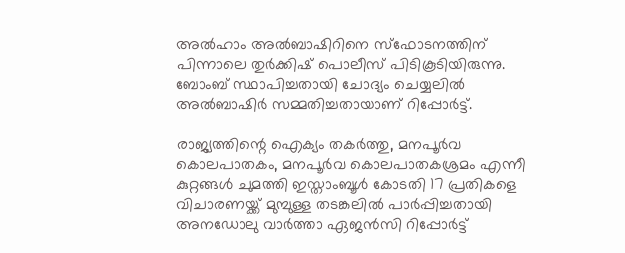അൽഹാം അൽബാഷിറിനെ സ്ഫോടനത്തിന് പിന്നാലെ തുർക്കിഷ് പൊലീസ് പിടികൂടിയിരുന്നു. ബോംബ് സ്ഥാപിച്ചതായി ചോദ്യം ചെയ്യലിൽ അൽബാഷിർ സമ്മതിച്ചതായാണ് റിപ്പോർട്ട്.

രാജ്യത്തിന്റെ ഐക്യം തകർത്തു, മനപൂർവ കൊലപാതകം, മനപൂർവ കൊലപാതകശ്രമം എന്നീ കുറ്റങ്ങൾ ചുമത്തി ഇസ്താംബൂൾ കോടതി 17 പ്രതികളെ വിചാരണയ്ക്ക് മുമ്പുള്ള തടങ്കലിൽ പാർപ്പിച്ചതായി അനഡോലു വാർത്താ ഏജൻസി റിപ്പോർട്ട്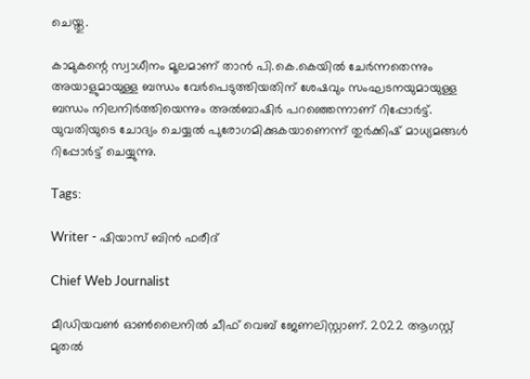ചെയ്തു.

കാമുകന്റെ സ്വാധീനം മൂലമാണ് താൻ പി.കെ.കെയിൽ ചേർന്നതെന്നും അയാളുമായുള്ള ബന്ധം വേർപെടുത്തിയതിന് ശേഷവും സംഘടനയുമായുള്ള ബന്ധം നിലനിർത്തിയെന്നും അൽബാഷിർ പറഞ്ഞെന്നാണ് റിപ്പോർട്ട്. യുവതിയുടെ ചോദ്യം ചെയ്യൽ പുരോഗമിക്കുകയാണെന്ന് തുർക്കിഷ് മാധ്യമങ്ങൾ റിപ്പോർട്ട് ചെയ്യുന്നു.

Tags:

Writer - ഷിയാസ് ബിന്‍ ഫരീദ്

Chief Web Journalist

മീഡിയവണ്‍ ഓണ്‍ലൈനില്‍ ചീഫ് വെബ് ജേണലിസ്റ്റാണ്. 2022 ആഗസ്റ്റ് മുതല്‍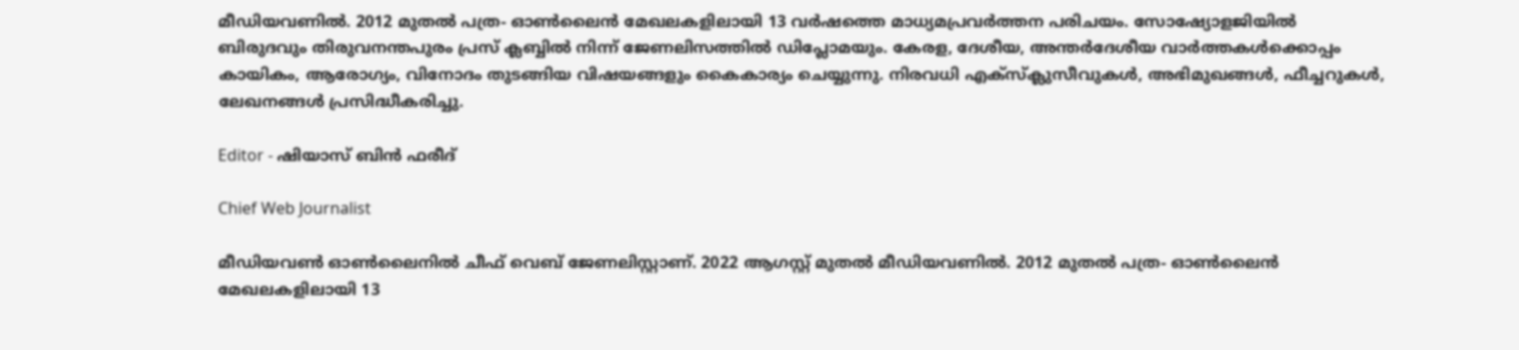മീഡിയവണില്‍. 2012 മുതല്‍ പത്ര- ഓണ്‍ലൈന്‍ മേഖലകളിലായി 13 വര്‍ഷത്തെ മാധ്യമപ്രവര്‍ത്തന പരിചയം. സോഷ്യോളജിയില്‍ ബിരുദവും തിരുവനന്തപുരം പ്രസ് ക്ലബ്ബില്‍ നിന്ന് ജേണലിസത്തില്‍ ഡിപ്ലോമയും. കേരള, ദേശീയ, അന്തര്‍ദേശീയ വാര്‍ത്തകള്‍ക്കൊപ്പം കായികം, ആരോഗ്യം, വിനോദം തുടങ്ങിയ വിഷയങ്ങളും കൈകാര്യം ചെയ്യുന്നു. നിരവധി എക്സ്ക്ലുസീവുകള്‍, അഭിമുഖങ്ങള്‍, ഫീച്ചറുകള്‍, ലേഖനങ്ങള്‍ പ്രസിദ്ധീകരിച്ചു.

Editor - ഷിയാസ് ബിന്‍ ഫരീദ്

Chief Web Journalist

മീഡിയവണ്‍ ഓണ്‍ലൈനില്‍ ചീഫ് വെബ് ജേണലിസ്റ്റാണ്. 2022 ആഗസ്റ്റ് മുതല്‍ മീഡിയവണില്‍. 2012 മുതല്‍ പത്ര- ഓണ്‍ലൈന്‍ മേഖലകളിലായി 13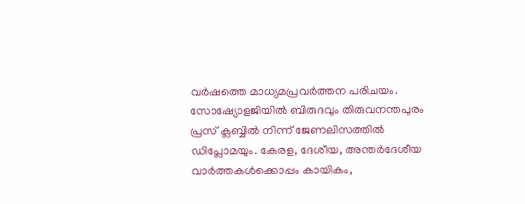വര്‍ഷത്തെ മാധ്യമപ്രവര്‍ത്തന പരിചയം. സോഷ്യോളജിയില്‍ ബിരുദവും തിരുവനന്തപുരം പ്രസ് ക്ലബ്ബില്‍ നിന്ന് ജേണലിസത്തില്‍ ഡിപ്ലോമയും. കേരള, ദേശീയ, അന്തര്‍ദേശീയ വാര്‍ത്തകള്‍ക്കൊപ്പം കായികം,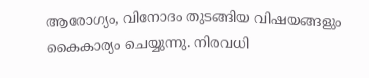ആരോഗ്യം, വിനോദം തുടങ്ങിയ വിഷയങ്ങളും കൈകാര്യം ചെയ്യുന്നു. നിരവധി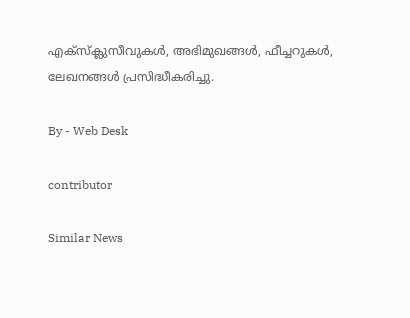എക്സ്ക്ലുസീവുകള്‍, അഭിമുഖങ്ങള്‍, ഫീച്ചറുകള്‍, ലേഖനങ്ങള്‍ പ്രസിദ്ധീകരിച്ചു.

By - Web Desk

contributor

Similar News